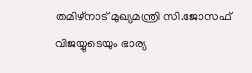തമിഴ്നാട് മുഖ്യമന്ത്രി സി.ജോസഫ് വിജയ്യുടെയും ഭാര്യ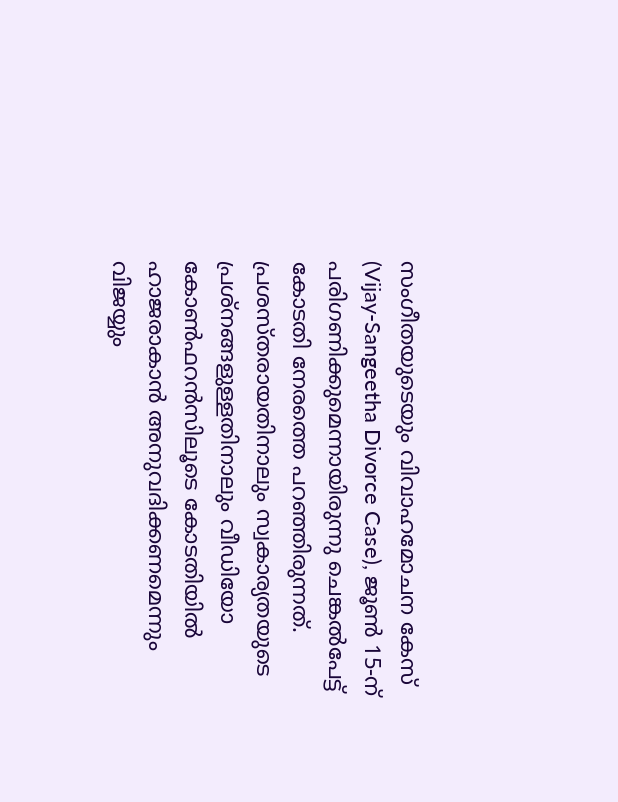സംഗീതയുടെയും വിവാഹമോചന കേസ് (Vijay-Sangeetha Divorce Case), ജൂൺ 15-ന് പരിഗണിക്കുമെന്നായിരുന്നു ചെങ്കൽപേട്ട് കോടതി നേരത്തെ പറഞ്ഞിരുന്നത്. പ്രശസ്തരായതിനാലും സ്വകാര്യതയുടെ പ്രശ്നങ്ങളുള്ളതിനാലും വീഡിയോ കോൺഫറൻസിലൂടെ കോടതിയിൽ ഹാജരാകാൻ അനുവദിക്കണമെന്നും വിജയ്യും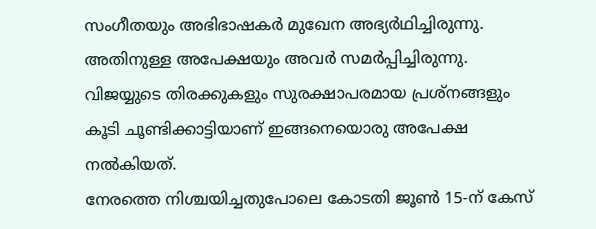സംഗീതയും അഭിഭാഷകർ മുഖേന അഭ്യർഥിച്ചിരുന്നു. അതിനുള്ള അപേക്ഷയും അവർ സമർപ്പിച്ചിരുന്നു. വിജയ്യുടെ തിരക്കുകളും സുരക്ഷാപരമായ പ്രശ്നങ്ങളും കൂടി ചൂണ്ടിക്കാട്ടിയാണ് ഇങ്ങനെയൊരു അപേക്ഷ നൽകിയത്.
നേരത്തെ നിശ്ചയിച്ചതുപോലെ കോടതി ജൂൺ 15-ന് കേസ്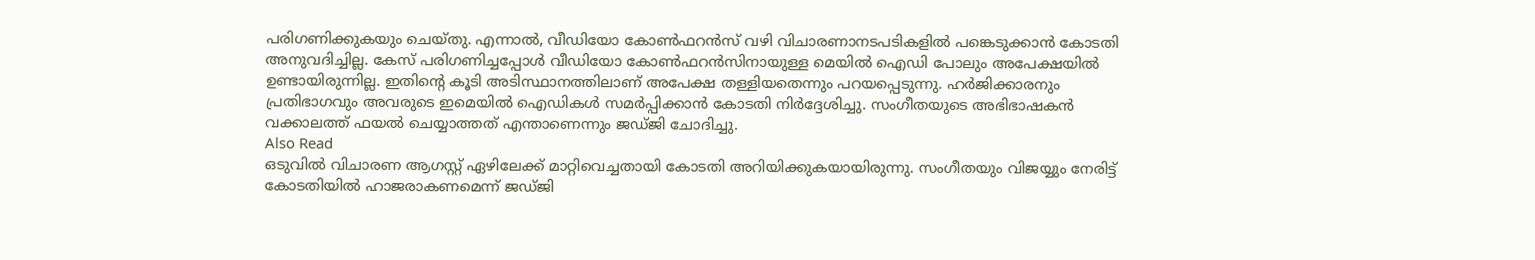പരിഗണിക്കുകയും ചെയ്തു. എന്നാൽ, വീഡിയോ കോൺഫറൻസ് വഴി വിചാരണാനടപടികളിൽ പങ്കെടുക്കാൻ കോടതി അനുവദിച്ചില്ല. കേസ് പരിഗണിച്ചപ്പോൾ വീഡിയോ കോൺഫറൻസിനായുള്ള മെയിൽ ഐഡി പോലും അപേക്ഷയിൽ ഉണ്ടായിരുന്നില്ല. ഇതിന്റെ കൂടി അടിസ്ഥാനത്തിലാണ് അപേക്ഷ തള്ളിയതെന്നും പറയപ്പെടുന്നു. ഹർജിക്കാരനും പ്രതിഭാഗവും അവരുടെ ഇമെയിൽ ഐഡികൾ സമർപ്പിക്കാൻ കോടതി നിർദ്ദേശിച്ചു. സംഗീതയുടെ അഭിഭാഷകൻ വക്കാലത്ത് ഫയൽ ചെയ്യാത്തത് എന്താണെന്നും ജഡ്ജി ചോദിച്ചു.
Also Read
ഒടുവിൽ വിചാരണ ആഗസ്റ്റ് ഏഴിലേക്ക് മാറ്റിവെച്ചതായി കോടതി അറിയിക്കുകയായിരുന്നു. സംഗീതയും വിജയ്യും നേരിട്ട് കോടതിയിൽ ഹാജരാകണമെന്ന് ജഡ്ജി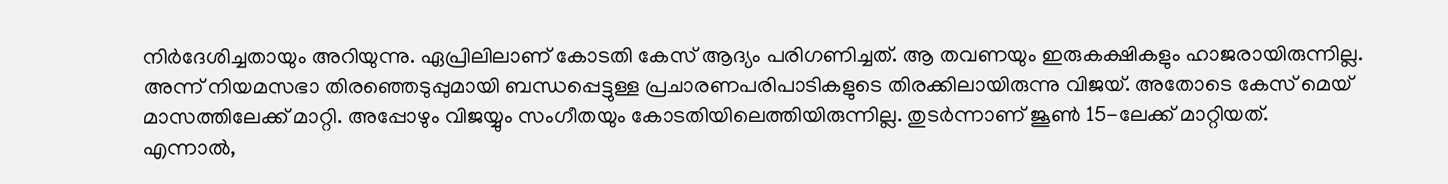നിർദേശിച്ചതായും അറിയുന്നു. ഏപ്രിലിലാണ് കോടതി കേസ് ആദ്യം പരിഗണിച്ചത്. ആ തവണയും ഇരുകക്ഷികളും ഹാജരായിരുന്നില്ല. അന്ന് നിയമസഭാ തിരഞ്ഞെടുപ്പുമായി ബന്ധപ്പെട്ടുള്ള പ്രചാരണപരിപാടികളുടെ തിരക്കിലായിരുന്നു വിജയ്. അതോടെ കേസ് മെയ് മാസത്തിലേക്ക് മാറ്റി. അപ്പോഴും വിജയ്യും സംഗീതയും കോടതിയിലെത്തിയിരുന്നില്ല. തുടർന്നാണ് ജൂൺ 15-ലേക്ക് മാറ്റിയത്.
എന്നാൽ,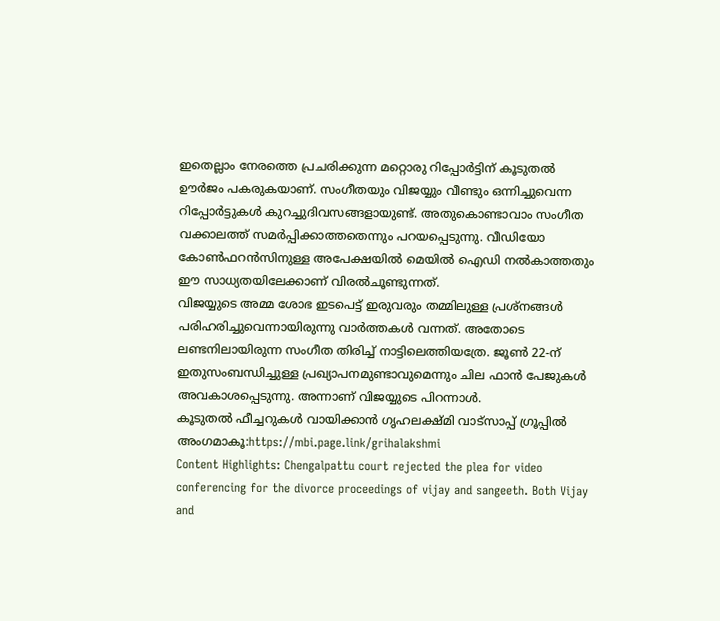ഇതെല്ലാം നേരത്തെ പ്രചരിക്കുന്ന മറ്റൊരു റിപ്പോർട്ടിന് കൂടുതൽ ഊർജം പകരുകയാണ്. സംഗീതയും വിജയ്യും വീണ്ടും ഒന്നിച്ചുവെന്ന റിപ്പോർട്ടുകൾ കുറച്ചുദിവസങ്ങളായുണ്ട്. അതുകൊണ്ടാവാം സംഗീത വക്കാലത്ത് സമർപ്പിക്കാത്തതെന്നും പറയപ്പെടുന്നു. വീഡിയോ കോൺഫറൻസിനുള്ള അപേക്ഷയിൽ മെയിൽ ഐഡി നൽകാത്തതും ഈ സാധ്യതയിലേക്കാണ് വിരൽചൂണ്ടുന്നത്.
വിജയ്യുടെ അമ്മ ശോഭ ഇടപെട്ട് ഇരുവരും തമ്മിലുള്ള പ്രശ്നങ്ങൾ പരിഹരിച്ചുവെന്നായിരുന്നു വാർത്തകൾ വന്നത്. അതോടെ ലണ്ടനിലായിരുന്ന സംഗീത തിരിച്ച് നാട്ടിലെത്തിയത്രേ. ജൂൺ 22-ന് ഇതുസംബന്ധിച്ചുള്ള പ്രഖ്യാപനമുണ്ടാവുമെന്നും ചില ഫാൻ പേജുകൾ അവകാശപ്പെടുന്നു. അന്നാണ് വിജയ്യുടെ പിറന്നാൾ.
കൂടുതൽ ഫീച്ചറുകൾ വായിക്കാൻ ഗൃഹലക്ഷ്മി വാട്സാപ്പ് ഗ്രൂപ്പിൽ അംഗമാകൂ:https://mbi.page.link/grihalakshmi
Content Highlights: Chengalpattu court rejected the plea for video conferencing for the divorce proceedings of vijay and sangeeth. Both Vijay and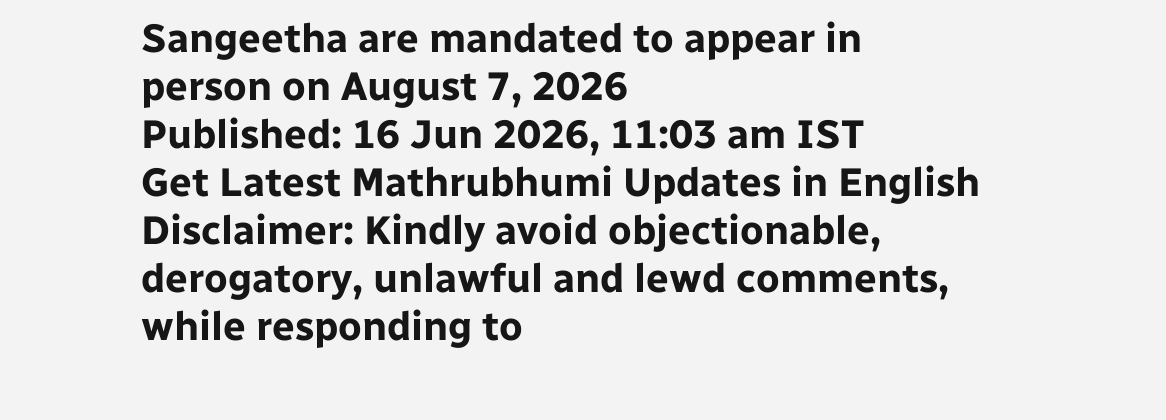Sangeetha are mandated to appear in person on August 7, 2026
Published: 16 Jun 2026, 11:03 am IST
Get Latest Mathrubhumi Updates in English
Disclaimer: Kindly avoid objectionable, derogatory, unlawful and lewd comments, while responding to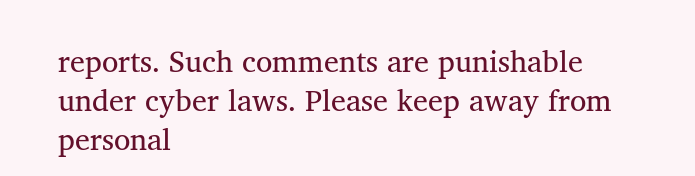reports. Such comments are punishable under cyber laws. Please keep away from personal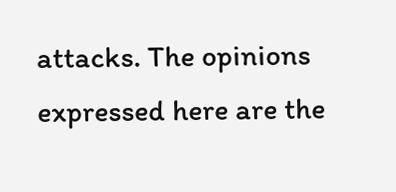attacks. The opinions expressed here are the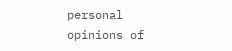personal opinions of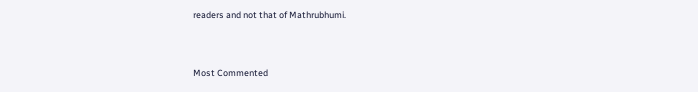readers and not that of Mathrubhumi.



Most Commented